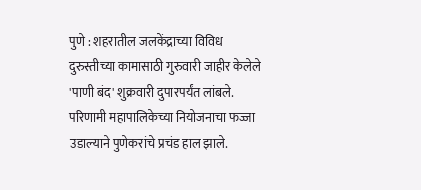पुणे : शहरातील जलकेंद्राच्या विविध दुरुस्तीच्या कामासाठी गुरुवारी जाहीर केलेले 'पाणी बंद' शुक्रवारी दुपारपर्यंत लांबले. परिणामी महापालिकेच्या नियोजनाचा फज्जा उडाल्याने पुणेकरांचे प्रचंड हाल झाले.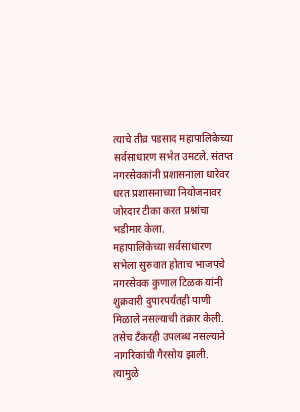त्याचे तीव्र पडसाद महापालिकेच्या सर्वसाधारण सभेत उमटले. संतप्त नगरसेवकांनी प्रशासनाला धारेवर धरत प्रशासनाच्या नियोजनावर जोरदार टीका करत प्रश्नांचा भडीमार केला.
महापालिकेच्या सर्वसाधारण सभेला सुरुवात होताच भाजपचे नगरसेवक कुणाल टिळक यांनी शुक्रवारी दुपारपर्यंतही पाणी मिळाले नसल्याची तक्रार केली. तसेच टँकरही उपलब्ध नसल्याने नागरिकांची गैरसोय झाली. त्यामुळे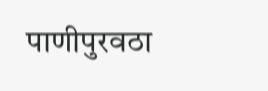पाणीपुरवठा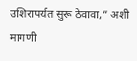उशिरापर्यत सुरू ठेवावा,” अशी मागणी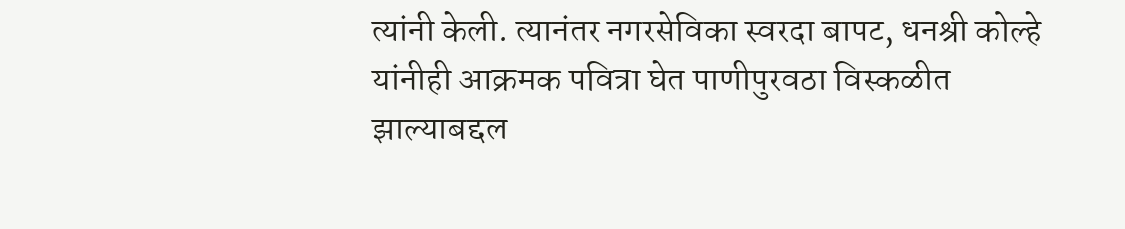त्यांनी केली. त्यानंतर नगरसेविका स्वरदा बापट, धनश्री कोल्हे यांनीही आक्रमक पवित्रा घेत पाणीपुरवठा विस्कळीत झाल्याबद्दल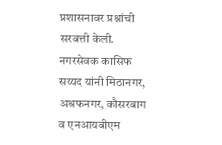प्रशासनावर प्रश्नांची सरबत्ती केली. नगरसेवक कासिफ सय्यद यांनी मिठानगर, अश्रफनगर, कौसरबाग व एनआयबीएम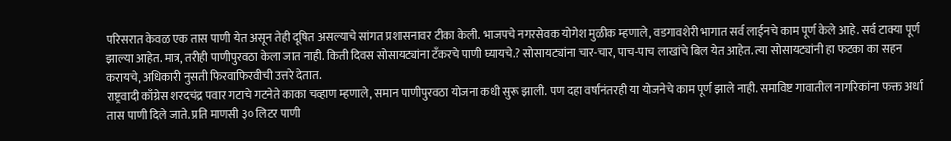परिसरात केवळ एक तास पाणी येत असून तेही दूषित असल्याचे सांगत प्रशासनावर टीका केली. भाजपचे नगरसेवक योगेश मुळीक म्हणाले, वडगावशेरी भागात सर्व लाईनचे काम पूर्ण केले आहे. सर्व टाक्या पूर्ण झाल्या आहेत. मात्र, तरीही पाणीपुरवठा केला जात नाही. किती दिवस सोसायट्यांना टँकरचे पाणी घ्यायचे.? सोसायट्यांना चार-चार, पाच-पाच लाखांचे बिल येत आहेत. त्या सोसायट्यांनी हा फटका का सहन करायचे, अधिकारी नुसती फिरवाफिरवीची उत्तरे देतात.
राष्ट्रवादी काँग्रेस शरदचंद्र पवार गटाचे गटनेते काका चव्हाण म्हणाले, समान पाणीपुरवठा योजना कधी सुरू झाली. पण दहा वर्षांनंतरही या योजनेचे काम पूर्ण झाले नाही. समाविष्ट गावातील नागरिकांना फक्त अर्धा तास पाणी दिले जाते. प्रति माणसी ३० लिटर पाणी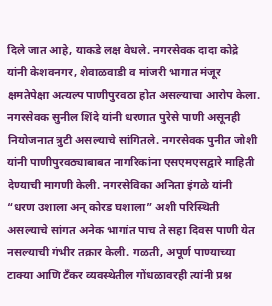दिले जात आहे, याकडे लक्ष वेधले. नगरसेवक दादा कोद्रे यांनी केशवनगर, शेवाळवाडी व मांजरी भागात मंजूर क्षमतेपेक्षा अत्यल्प पाणीपुरवठा होत असल्याचा आरोप केला. नगरसेवक सुनील शिंदे यांनी धरणात पुरेसे पाणी असूनही नियोजनात त्रुटी असल्याचे सांगितले. नगरसेवक पुनीत जोशी यांनी पाणीपुरवठ्याबाबत नागरिकांना एसएमएसद्वारे माहिती देण्याची मागणी केली. नगरसेविका अनिता इंगळे यांनी “धरण उशाला अन् कोरड घशाला” अशी परिस्थिती असल्याचे सांगत अनेक भागांत पाच ते सहा दिवस पाणी येत नसल्याची गंभीर तक्रार केली. गळती, अपूर्ण पाण्याच्या टाक्या आणि टँकर व्यवस्थेतील गोंधळावरही त्यांनी प्रश्न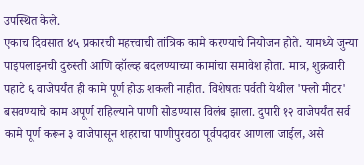उपस्थित केले.
एकाच दिवसात ४५ प्रकारची महत्त्वाची तांत्रिक कामे करण्याचे नियोजन होते. यामध्ये जुन्या पाइपलाइनची दुरुस्ती आणि व्हॉल्व्ह बदलण्याच्या कामांचा समावेश होता. मात्र, शुक्रवारी पहाटे ६ वाजेपर्यंत ही कामे पूर्ण होऊ शकली नाहीत. विशेषतः पर्वती येथील 'फ्लो मीटर' बसवण्याचे काम अपूर्ण राहिल्याने पाणी सोडण्यास विलंब झाला. दुपारी १२ वाजेपर्यंत सर्व कामे पूर्ण करून ३ वाजेपासून शहराचा पाणीपुरवठा पूर्वपदावर आणला जाईल, असे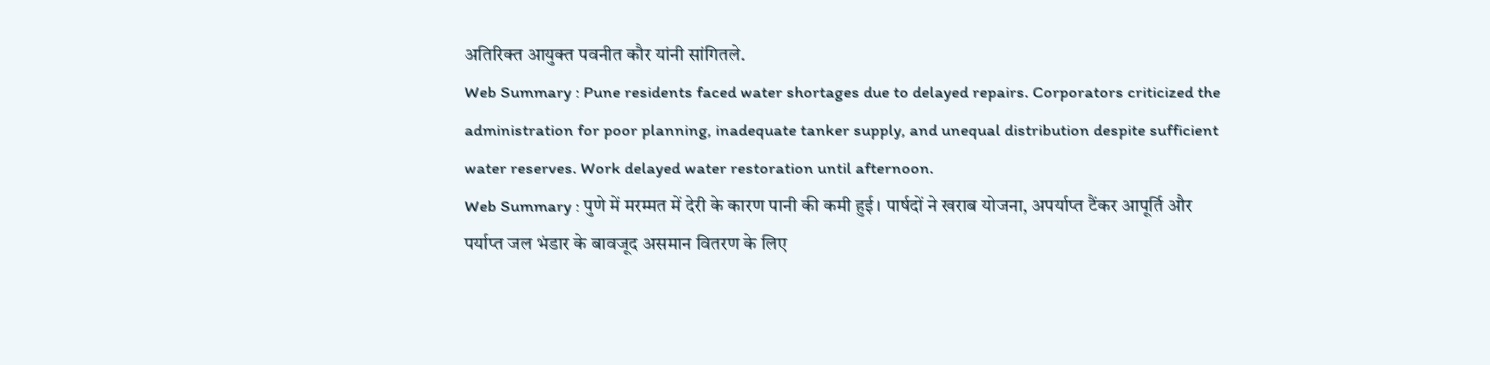अतिरिक्त आयुक्त पवनीत कौर यांनी सांगितले.
Web Summary : Pune residents faced water shortages due to delayed repairs. Corporators criticized the administration for poor planning, inadequate tanker supply, and unequal distribution despite sufficient water reserves. Work delayed water restoration until afternoon.
Web Summary : पुणे में मरम्मत में देरी के कारण पानी की कमी हुई। पार्षदों ने खराब योजना, अपर्याप्त टैंकर आपूर्ति और पर्याप्त जल भंडार के बावजूद असमान वितरण के लिए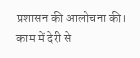प्रशासन की आलोचना की। काम में देरी से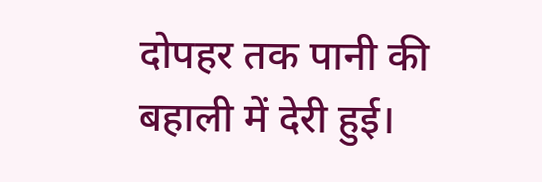दोपहर तक पानी की बहाली में देरी हुई।